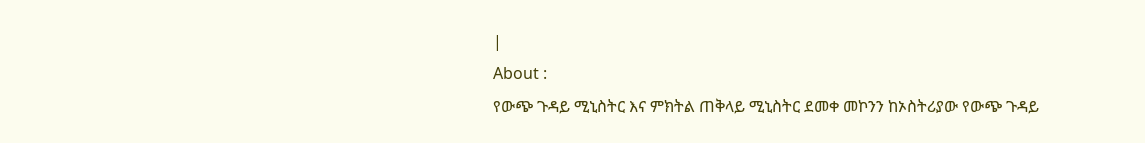|
About :
የውጭ ጉዳይ ሚኒስትር እና ምክትል ጠቅላይ ሚኒስትር ደመቀ መኮንን ከኦስትሪያው የውጭ ጉዳይ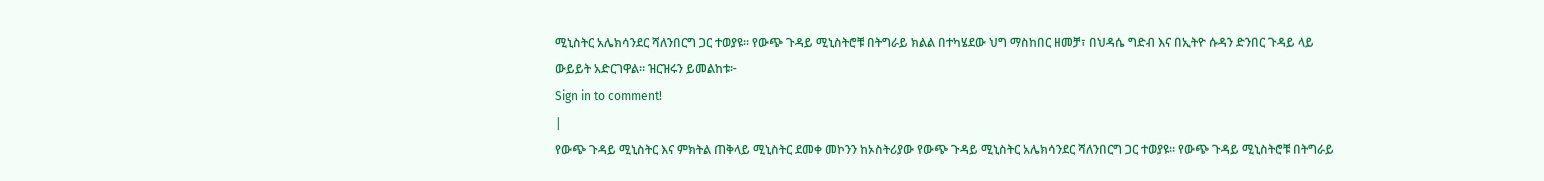ሚኒስትር አሌክሳንደር ሻለንበርግ ጋር ተወያዩ። የውጭ ጉዳይ ሚኒስትሮቹ በትግራይ ክልል በተካሄደው ህግ ማስከበር ዘመቻ፣ በህዳሴ ግድብ እና በኢትዮ ሱዳን ድንበር ጉዳይ ላይ ውይይት አድርገዋል። ዝርዝሩን ይመልከቱ፦
Sign in to comment!
|
የውጭ ጉዳይ ሚኒስትር እና ምክትል ጠቅላይ ሚኒስትር ደመቀ መኮንን ከኦስትሪያው የውጭ ጉዳይ ሚኒስትር አሌክሳንደር ሻለንበርግ ጋር ተወያዩ። የውጭ ጉዳይ ሚኒስትሮቹ በትግራይ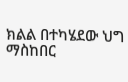ክልል በተካሄደው ህግ ማስከበር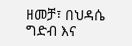ዘመቻ፣ በህዳሴ ግድብ እና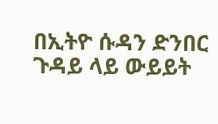በኢትዮ ሱዳን ድንበር ጉዳይ ላይ ውይይት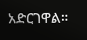አድርገዋል።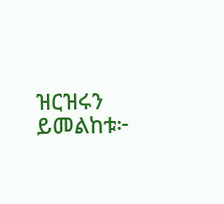ዝርዝሩን ይመልከቱ፦